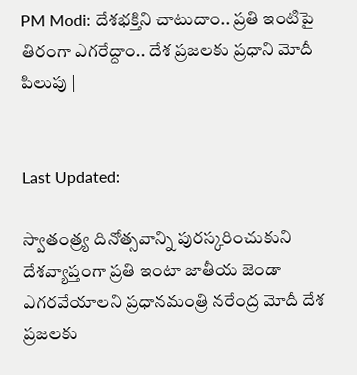PM Modi: దేశభక్తిని చాటుదాం.. ప్రతి ఇంటిపై తిరంగా ఎగరేద్దాం.. దేశ ప్రజలకు ప్రధాని మోదీ పిలుపు |


Last Updated:

స్వాతంత్ర్య దినోత్సవాన్ని పురస్కరించుకుని దేశవ్యాప్తంగా ప్రతి ఇంటా జాతీయ జెండా ఎగరవేయాలని ప్రధానమంత్రి నరేంద్ర మోదీ దేశ ప్రజలకు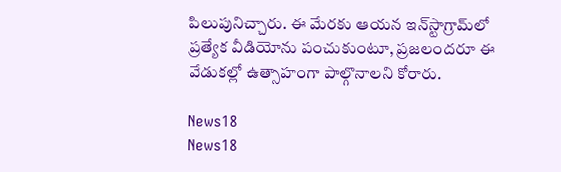పిలుపునిచ్చారు. ఈ మేరకు ఆయన ఇన్‌స్టాగ్రామ్‌లో ప్రత్యేక వీడియోను పంచుకుంటూ, ప్రజలందరూ ఈ వేడుకల్లో ఉత్సాహంగా పాల్గొనాలని కోరారు.

News18
News18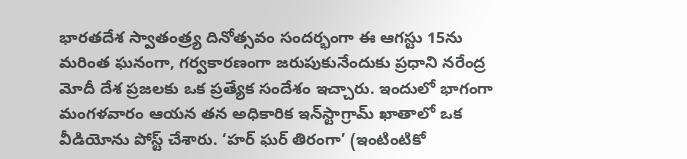భారతదేశ స్వాతంత్ర్య దినోత్సవం సందర్భంగా ఈ ఆగస్టు 15ను మరింత ఘనంగా, గర్వకారణంగా జరుపుకునేందుకు ప్రధాని నరేంద్ర మోదీ దేశ ప్రజలకు ఒక ప్రత్యేక సందేశం ఇచ్చారు. ఇందులో భాగంగా మంగళవారం ఆయన తన అధికారిక ఇన్‌స్టాగ్రామ్ ఖాతాలో ఒక వీడియోను పోస్ట్ చేశారు. ‘హర్ ఘర్ తిరంగా’ (ఇంటింటికో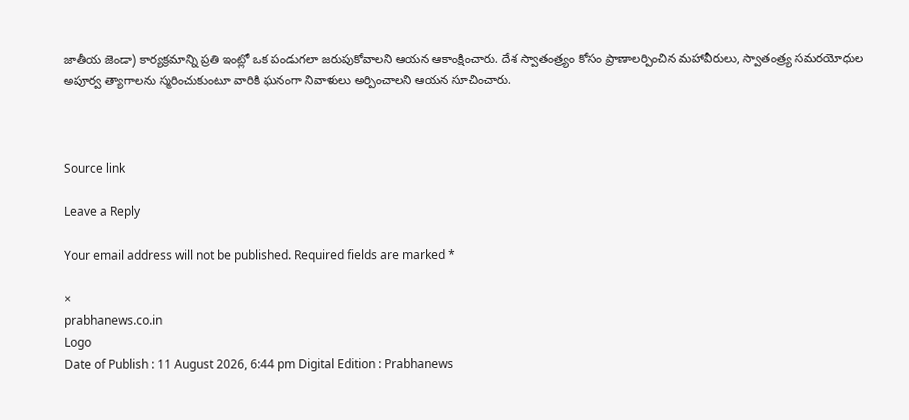జాతీయ జెండా) కార్యక్రమాన్ని ప్రతి ఇంట్లో ఒక పండుగలా జరుపుకోవాలని ఆయన ఆకాంక్షించారు. దేశ స్వాతంత్ర్యం కోసం ప్రాణాలర్పించిన మహావీరులు, స్వాతంత్ర్య సమరయోధుల అపూర్వ త్యాగాలను స్మరించుకుంటూ వారికి ఘనంగా నివాళులు అర్పించాలని ఆయన సూచించారు.



Source link

Leave a Reply

Your email address will not be published. Required fields are marked *

×
prabhanews.co.in
Logo
Date of Publish : 11 August 2026, 6:44 pm Digital Edition : Prabhanews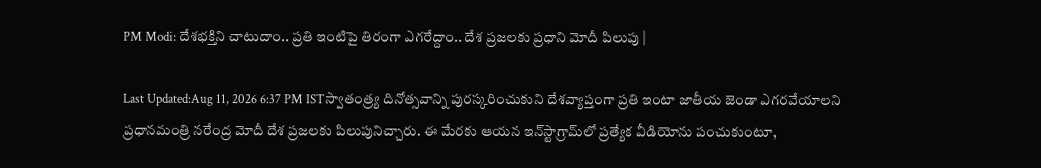PM Modi: దేశభక్తిని చాటుదాం.. ప్రతి ఇంటిపై తిరంగా ఎగరేద్దాం.. దేశ ప్రజలకు ప్రధాని మోదీ పిలుపు |

Last Updated:Aug 11, 2026 6:37 PM ISTస్వాతంత్ర్య దినోత్సవాన్ని పురస్కరించుకుని దేశవ్యాప్తంగా ప్రతి ఇంటా జాతీయ జెండా ఎగరవేయాలని ప్రధానమంత్రి నరేంద్ర మోదీ దేశ ప్రజలకు పిలుపునిచ్చారు. ఈ మేరకు ఆయన ఇన్‌స్టాగ్రామ్‌లో ప్రత్యేక వీడియోను పంచుకుంటూ,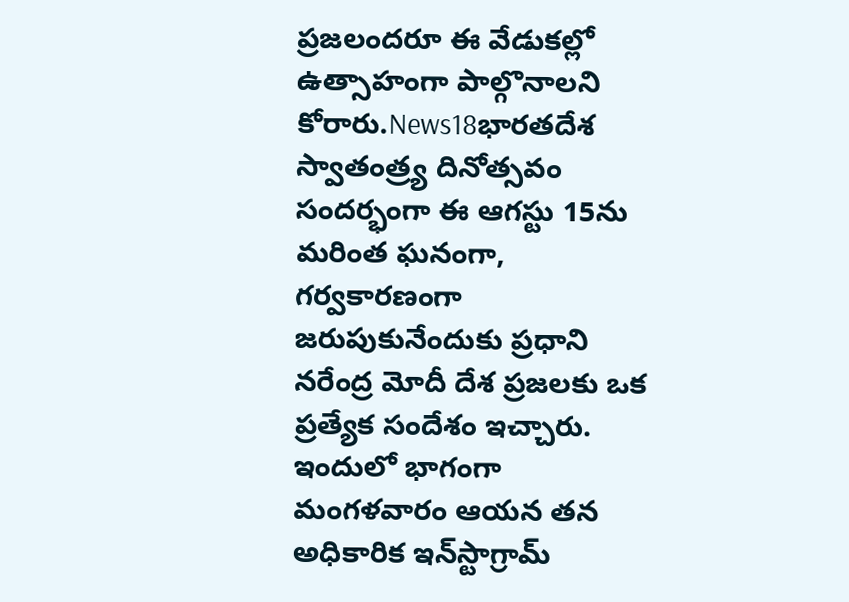ప్రజలందరూ ఈ వేడుకల్లో ఉత్సాహంగా పాల్గొనాలని కోరారు.News18భారతదేశ స్వాతంత్ర్య దినోత్సవం సందర్భంగా ఈ ఆగస్టు 15ను మరింత ఘనంగా, గర్వకారణంగా జరుపుకునేందుకు ప్రధాని నరేంద్ర మోదీ దేశ ప్రజలకు ఒక ప్రత్యేక సందేశం ఇచ్చారు. ఇందులో భాగంగా మంగళవారం ఆయన తన అధికారిక ఇన్‌స్టాగ్రామ్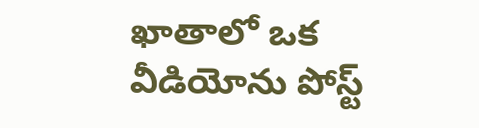ఖాతాలో ఒక వీడియోను పోస్ట్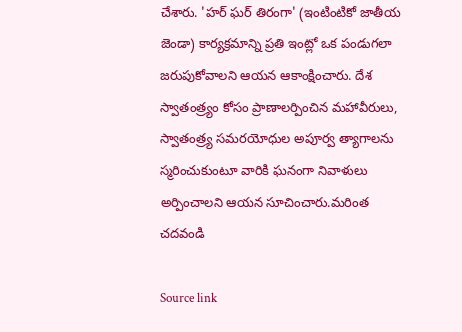చేశారు. 'హర్ ఘర్ తిరంగా' (ఇంటింటికో జాతీయ జెండా) కార్యక్రమాన్ని ప్రతి ఇంట్లో ఒక పండుగలా జరుపుకోవాలని ఆయన ఆకాంక్షించారు. దేశ స్వాతంత్ర్యం కోసం ప్రాణాలర్పించిన మహావీరులు, స్వాతంత్ర్య సమరయోధుల అపూర్వ త్యాగాలను స్మరించుకుంటూ వారికి ఘనంగా నివాళులు అర్పించాలని ఆయన సూచించారు.మరింత చదవండి

Source link